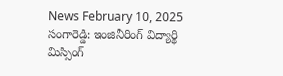News February 10, 2025
సంగారెడ్డి: ఇంజినీరింగ్ విద్యార్థి మిస్సింగ్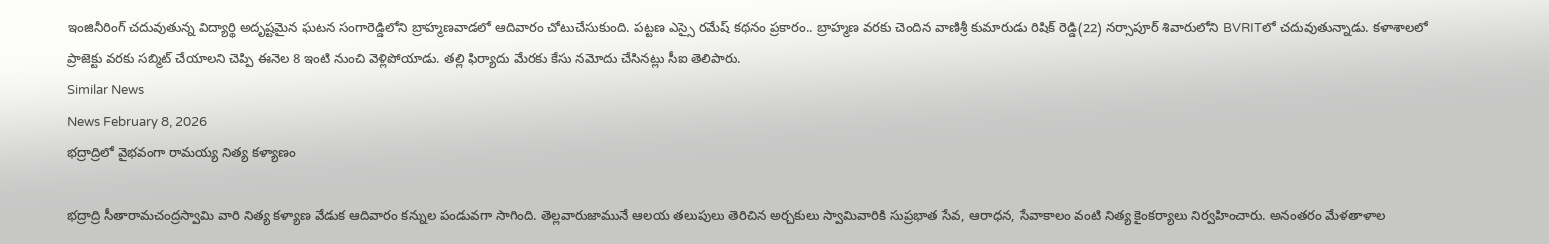ఇంజినీరింగ్ చదువుతున్న విద్యార్థి అదృష్టమైన ఘటన సంగారెడ్డిలోని బ్రాహ్మణవాడలో ఆదివారం చోటుచేసుకుంది. పట్టణ ఎస్సై రమేష్ కథనం ప్రకారం.. బ్రాహ్మణ వరకు చెందిన వాణిశ్రీ కుమారుడు రిషిక్ రెడ్డి(22) నర్సాపూర్ శివారులోని BVRITలో చదువుతున్నాడు. కళాశాలలో ప్రాజెక్టు వరకు సబ్మిట్ చేయాలని చెప్పి ఈనెల 8 ఇంటి నుంచి వెళ్లిపోయాడు. తల్లి ఫిర్యాదు మేరకు కేసు నమోదు చేసినట్లు సీఐ తెలిపారు.
Similar News
News February 8, 2026
భద్రాద్రిలో వైభవంగా రామయ్య నిత్య కళ్యాణం

భద్రాద్రి సీతారామచంద్రస్వామి వారి నిత్య కళ్యాణ వేడుక ఆదివారం కన్నుల పండువగా సాగింది. తెల్లవారుజామునే ఆలయ తలుపులు తెరిచిన అర్చకులు స్వామివారికి సుప్రభాత సేవ, ఆరాధన, సేవాకాలం వంటి నిత్య కైంకర్యాలు నిర్వహించారు. అనంతరం మేళతాళాల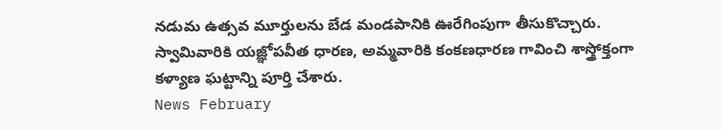నడుమ ఉత్సవ మూర్తులను బేడ మండపానికి ఊరేగింపుగా తీసుకొచ్చారు. స్వామివారికి యజ్ఞోపవీత ధారణ, అమ్మవారికి కంకణధారణ గావించి శాస్త్రోక్తంగా కళ్యాణ ఘట్టాన్ని పూర్తి చేశారు.
News February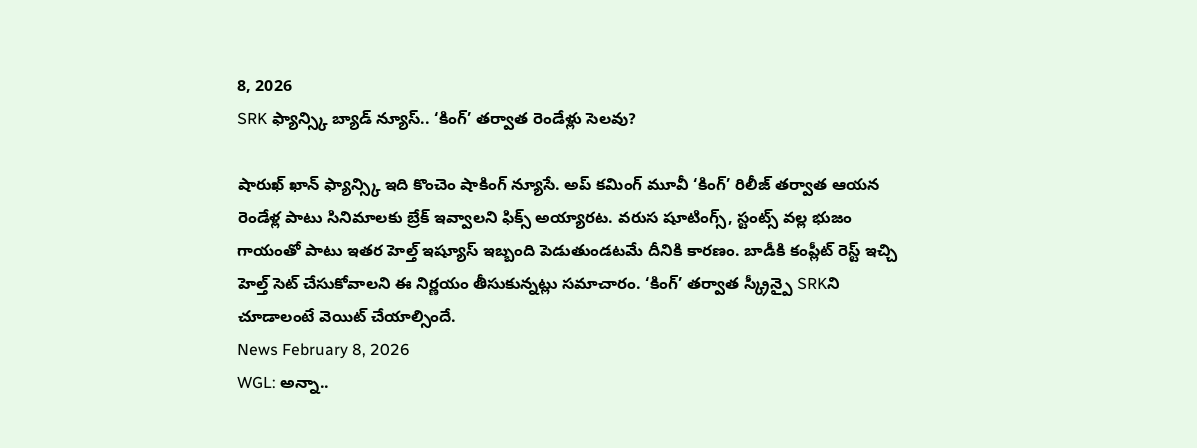8, 2026
SRK ఫ్యాన్స్కి బ్యాడ్ న్యూస్.. ‘కింగ్’ తర్వాత రెండేళ్లు సెలవు?

షారుఖ్ ఖాన్ ఫ్యాన్స్కి ఇది కొంచెం షాకింగ్ న్యూసే. అప్ కమింగ్ మూవీ ‘కింగ్’ రిలీజ్ తర్వాత ఆయన రెండేళ్ల పాటు సినిమాలకు బ్రేక్ ఇవ్వాలని ఫిక్స్ అయ్యారట. వరుస షూటింగ్స్, స్టంట్స్ వల్ల భుజం గాయంతో పాటు ఇతర హెల్త్ ఇష్యూస్ ఇబ్బంది పెడుతుండటమే దీనికి కారణం. బాడీకి కంప్లీట్ రెస్ట్ ఇచ్చి హెల్త్ సెట్ చేసుకోవాలని ఈ నిర్ణయం తీసుకున్నట్లు సమాచారం. ‘కింగ్’ తర్వాత స్క్రీన్పై SRKని చూడాలంటే వెయిట్ చేయాల్సిందే.
News February 8, 2026
WGL: అన్నా..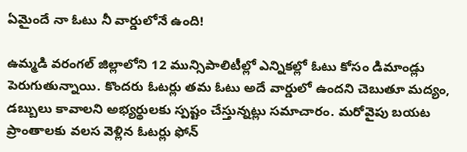ఏమైందే నా ఓటు నీ వార్డులోనే ఉంది!

ఉమ్మడి వరంగల్ జిల్లాలోని 12 మున్సిపాలిటీల్లో ఎన్నికల్లో ఓటు కోసం డిమాండ్లు పెరుగుతున్నాయి. కొందరు ఓటర్లు తమ ఓటు అదే వార్డులో ఉందని చెబుతూ మద్యం, డబ్బులు కావాలని అభ్యర్థులకు స్పష్టం చేస్తున్నట్లు సమాచారం. మరోవైపు బయట ప్రాంతాలకు వలస వెళ్లిన ఓటర్లు ఫోన్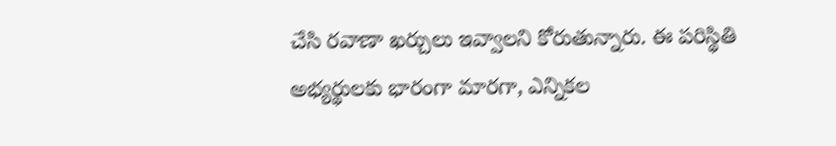చేసి రవాణా ఖర్చులు ఇవ్వాలని కోరుతున్నారు. ఈ పరిస్థితి అభ్యర్థులకు భారంగా మారగా, ఎన్నికల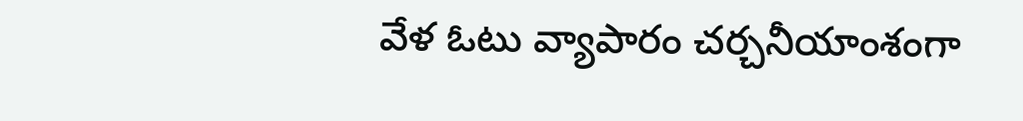వేళ ఓటు వ్యాపారం చర్చనీయాంశంగా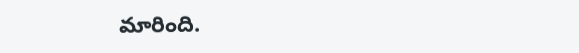మారింది.